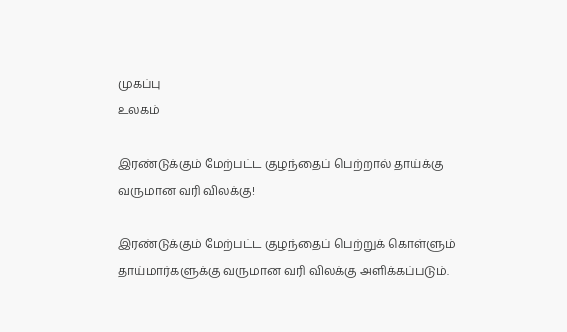முகப்பு
உலகம்

இரண்டுக்கும் மேற்பட்ட குழந்தைப் பெற்றால் தாய்க்கு வருமான வரி விலக்கு!

இரண்டுக்கும் மேற்பட்ட குழந்தைப் பெற்றுக் கொள்ளும் தாய்மார்களுக்கு வருமான வரி விலக்கு அளிக்கப்படும்.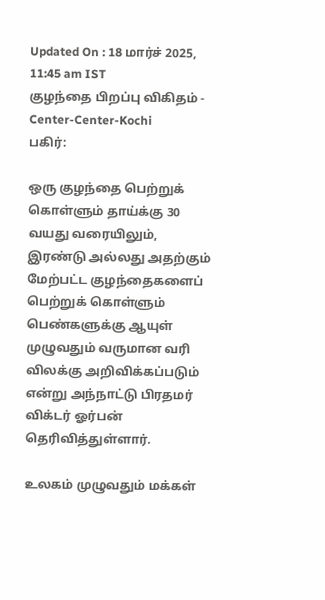Updated On : 18 மார்ச் 2025, 11:45 am IST
குழந்தை பிறப்பு விகிதம் - Center-Center-Kochi
பகிர்:

ஒரு குழந்தை பெற்றுக் கொள்ளும் தாய்க்கு 30 வயது வரையிலும், இரண்டு அல்லது அதற்கும் மேற்பட்ட குழந்தைகளைப் பெற்றுக் கொள்ளும் பெண்களுக்கு ஆயுள் முழுவதும் வருமான வரி விலக்கு அறிவிக்கப்படும் என்று அந்நாட்டு பிரதமர் விக்டர் ஓர்பன் தெரிவித்துள்ளார்.

உலகம் முழுவதும் மக்கள்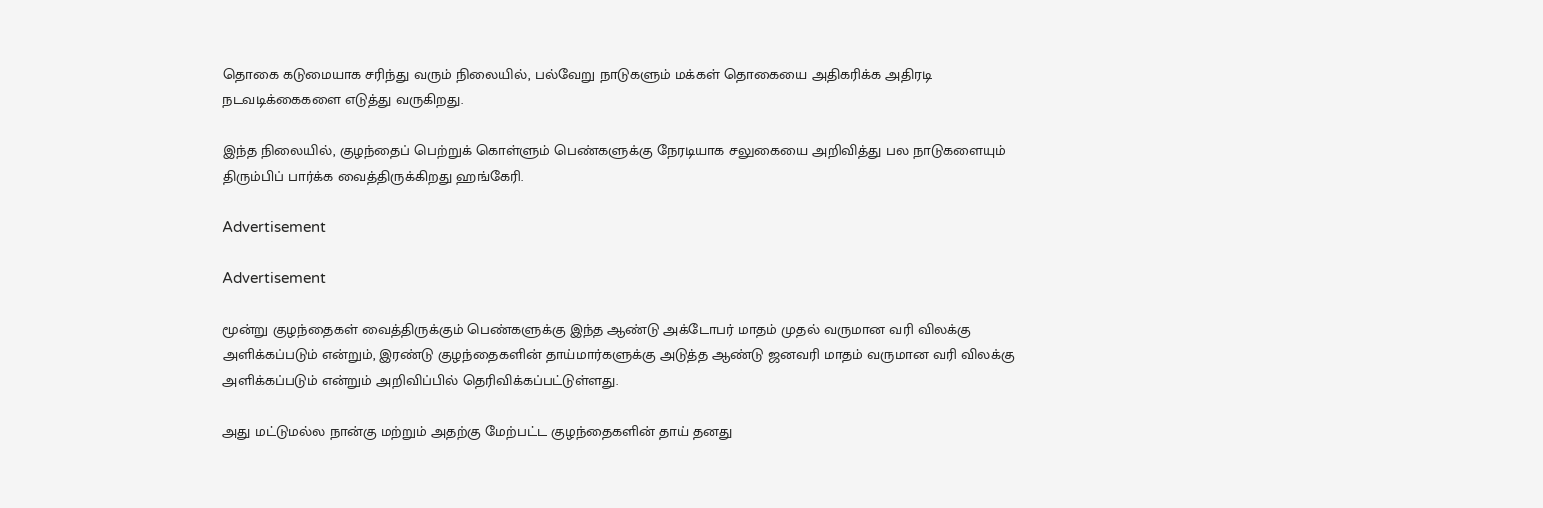தொகை கடுமையாக சரிந்து வரும் நிலையில், பல்வேறு நாடுகளும் மக்கள் தொகையை அதிகரிக்க அதிரடி நடவடிக்கைகளை எடுத்து வருகிறது.

இந்த நிலையில், குழந்தைப் பெற்றுக் கொள்ளும் பெண்களுக்கு நேரடியாக சலுகையை அறிவித்து பல நாடுகளையும் திரும்பிப் பார்க்க வைத்திருக்கிறது ஹங்கேரி.

Advertisement

Advertisement

மூன்று குழந்தைகள் வைத்திருக்கும் பெண்களுக்கு இந்த ஆண்டு அக்டோபர் மாதம் முதல் வருமான வரி விலக்கு அளிக்கப்படும் என்றும், இரண்டு குழந்தைகளின் தாய்மார்களுக்கு அடுத்த ஆண்டு ஜனவரி மாதம் வருமான வரி விலக்கு அளிக்கப்படும் என்றும் அறிவிப்பில் தெரிவிக்கப்பட்டுள்ளது.

அது மட்டுமல்ல நான்கு மற்றும் அதற்கு மேற்பட்ட குழந்தைகளின் தாய் தனது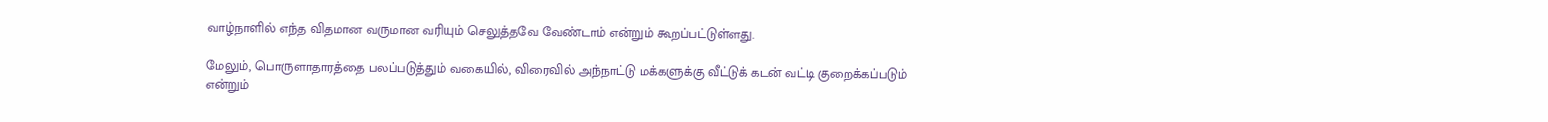வாழ்நாளில் எந்த விதமான வருமான வரியும் செலுத்தவே வேண்டாம் என்றும் கூறப்பட்டுள்ளது.

மேலும், பொருளாதாரத்தை பலப்படுத்தும் வகையில், விரைவில் அந்நாட்டு மக்களுக்கு வீட்டுக் கடன் வட்டி குறைக்கப்படும் என்றும்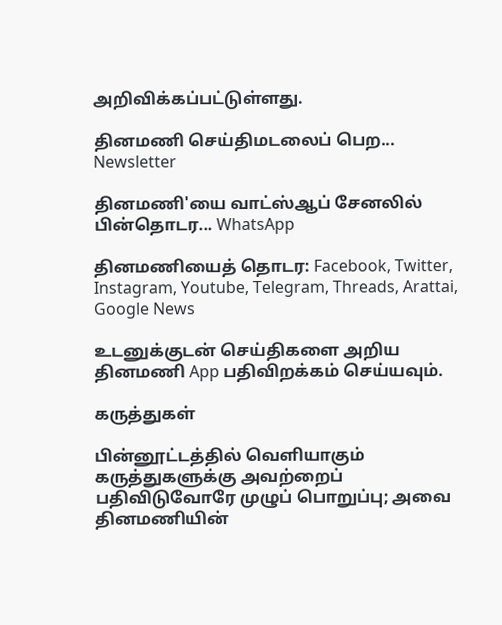அறிவிக்கப்பட்டுள்ளது.

தினமணி செய்திமடலைப் பெற... Newsletter

தினமணி'யை வாட்ஸ்ஆப் சேனலில் பின்தொடர... WhatsApp

தினமணியைத் தொடர: Facebook, Twitter, Instagram, Youtube, Telegram, Threads, Arattai, Google News

உடனுக்குடன் செய்திகளை அறிய தினமணி App பதிவிறக்கம் செய்யவும்.

கருத்துகள்

பின்னூட்டத்தில் வெளியாகும் கருத்துகளுக்கு அவற்றைப் பதிவிடுவோரே முழுப் பொறுப்பு; அவை தினமணியின்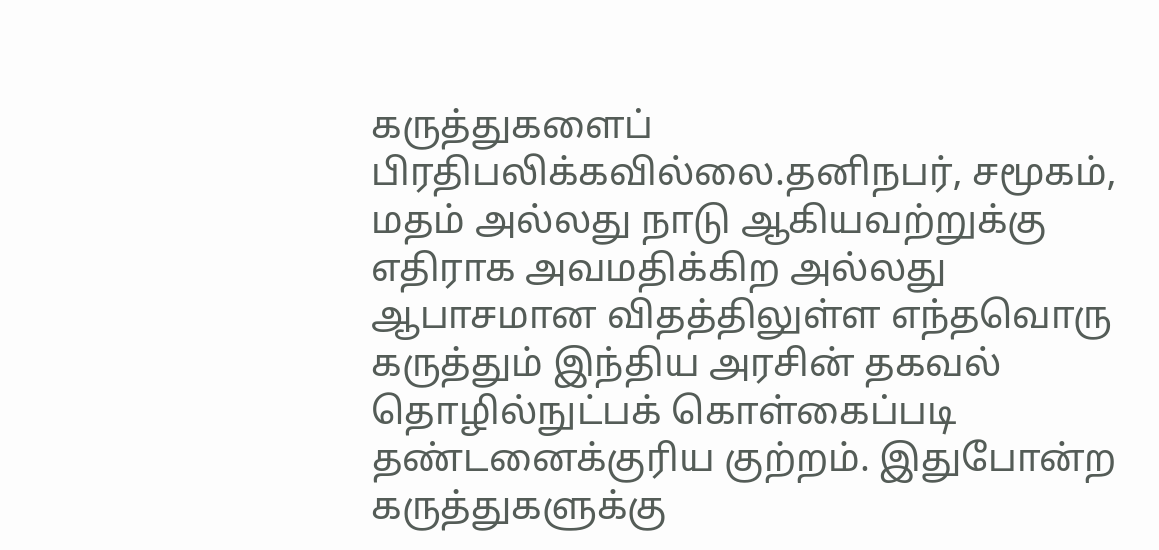கருத்துகளைப் பிரதிபலிக்கவில்லை.தனிநபர், சமூகம், மதம் அல்லது நாடு ஆகியவற்றுக்கு எதிராக அவமதிக்கிற அல்லது ஆபாசமான விதத்திலுள்ள எந்தவொரு கருத்தும் இந்திய அரசின் தகவல் தொழில்நுட்பக் கொள்கைப்படி தண்டனைக்குரிய குற்றம். இதுபோன்ற கருத்துகளுக்கு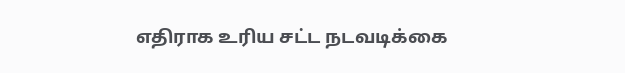எதிராக உரிய சட்ட நடவடிக்கை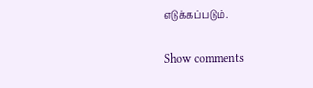எடுக்கப்படும்.

Show comments